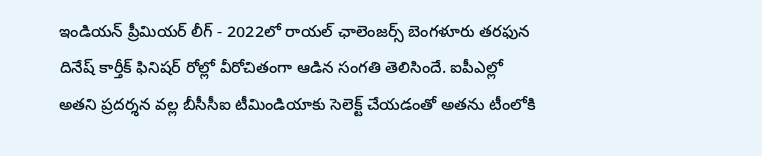ఇండియన్ ప్రీమియర్ లీగ్ - 2022లో రాయల్ ఛాలెంజర్స్ బెంగళూరు తరఫున దినేష్ కార్తీక్ ఫినిషర్ రోల్లో వీరోచితంగా ఆడిన సంగతి తెలిసిందే. ఐపీఎల్లో అతని ప్రదర్శన వల్ల బీసీసీఐ టీమిండియాకు సెలెక్ట్ చేయడంతో అతను టీంలోకి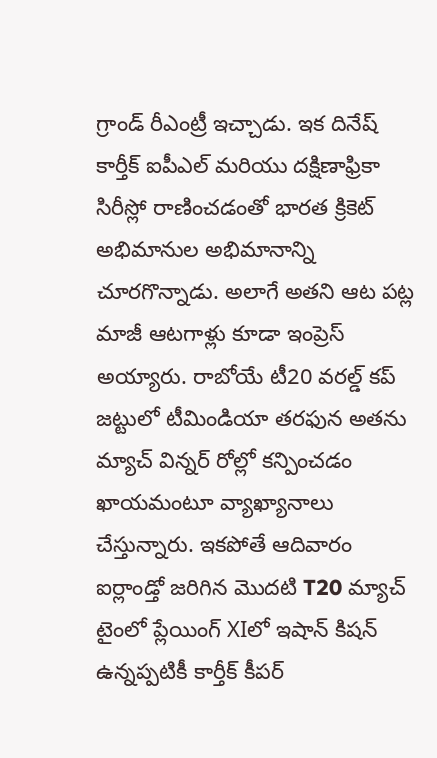గ్రాండ్ రీఎంట్రీ ఇచ్చాడు. ఇక దినేష్ కార్తీక్ ఐపీఎల్ మరియు దక్షిణాఫ్రికా సిరీస్లో రాణించడంతో భారత క్రికెట్ అభిమానుల అభిమానాన్ని చూరగొన్నాడు. అలాగే అతని ఆట పట్ల మాజీ ఆటగాళ్లు కూడా ఇంప్రెస్ అయ్యారు. రాబోయే టీ20 వరల్డ్ కప్ జట్టులో టీమిండియా తరఫున అతను మ్యాచ్ విన్నర్ రోల్లో కన్పించడం ఖాయమంటూ వ్యాఖ్యానాలు చేస్తున్నారు. ఇకపోతే ఆదివారం ఐర్లాండ్తో జరిగిన మొదటి T20 మ్యాచ్ టైంలో ప్లేయింగ్ XIలో ఇషాన్ కిషన్ ఉన్నప్పటికీ కార్తీక్ కీపర్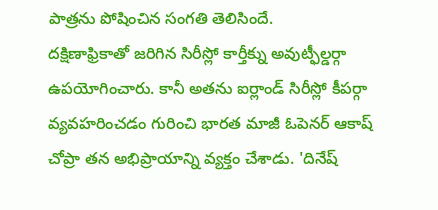పాత్రను పోషించిన సంగతి తెలిసిందే.
దక్షిణాఫ్రికాతో జరిగిన సిరీస్లో కార్తీక్ను అవుట్ఫీల్డర్గా ఉపయోగించారు. కానీ అతను ఐర్లాండ్ సిరీస్లో కీపర్గా వ్యవహరించడం గురించి భారత మాజీ ఓపెనర్ ఆకాష్ చోప్రా తన అభిప్రాయాన్ని వ్యక్తం చేశాడు. 'దినేష్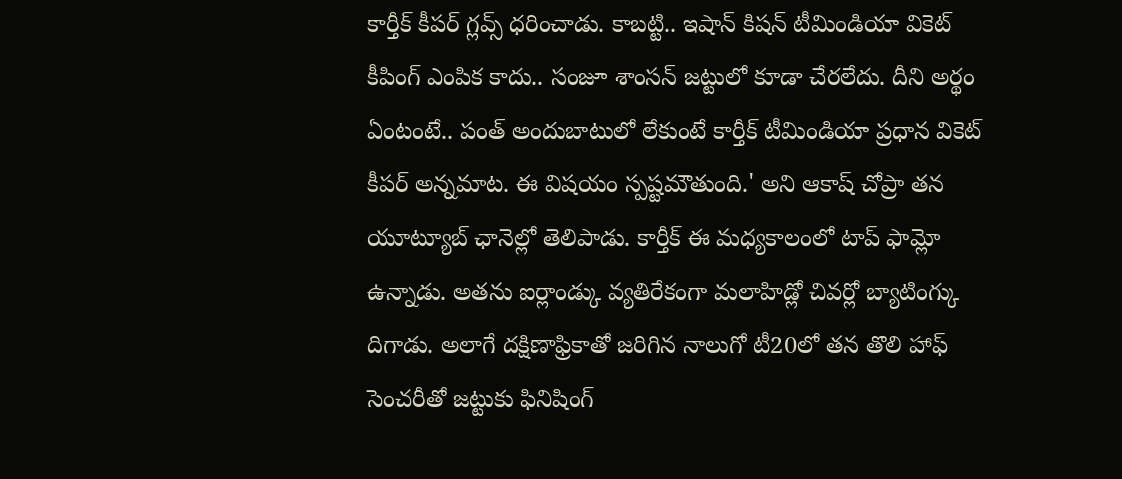కార్తీక్ కీపర్ గ్లవ్స్ ధరించాడు. కాబట్టి.. ఇషాన్ కిషన్ టీమిండియా వికెట్ కీపింగ్ ఎంపిక కాదు.. సంజూ శాంసన్ జట్టులో కూడా చేరలేదు. దీని అర్థం ఏంటంటే.. పంత్ అందుబాటులో లేకుంటే కార్తీక్ టీమిండియా ప్రధాన వికెట్ కీపర్ అన్నమాట. ఈ విషయం స్పష్టమౌతుంది.' అని ఆకాష్ చోప్రా తన యూట్యూబ్ ఛానెల్లో తెలిపాడు. కార్తీక్ ఈ మధ్యకాలంలో టాప్ ఫామ్లో ఉన్నాడు. అతను ఐర్లాండ్కు వ్యతిరేకంగా మలాహిడ్లో చివర్లో బ్యాటింగ్కు దిగాడు. అలాగే దక్షిణాఫ్రికాతో జరిగిన నాలుగో టీ20లో తన తొలి హాఫ్ సెంచరీతో జట్టుకు ఫినిషింగ్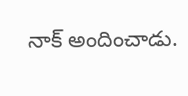నాక్ అందించాడు.